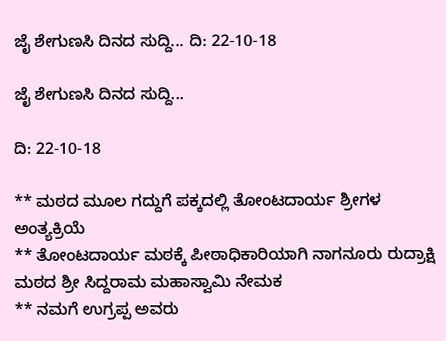ಜೈ ಶೇಗುಣಸಿ ದಿನದ ಸುದ್ದಿ... ದಿ: 22-10-18

ಜೈ ಶೇಗುಣಸಿ ದಿನದ ಸುದ್ದಿ...

ದಿ: 22-10-18

** ಮಠದ ಮೂಲ ಗದ್ದುಗೆ ಪಕ್ಕದಲ್ಲಿ ತೋಂಟದಾರ್ಯ ಶ್ರೀಗಳ ಅಂತ್ಯಕ್ರಿಯೆ
** ತೋಂಟದಾರ್ಯ ಮಠಕ್ಕೆ ಪೀಠಾಧಿಕಾರಿಯಾಗಿ ನಾಗನೂರು ರುದ್ರಾಕ್ಷಿ ಮಠದ ಶ್ರೀ ಸಿದ್ದರಾಮ ಮಹಾಸ್ವಾಮಿ ನೇಮಕ
** ನಮಗೆ ಉಗ್ರಪ್ಪ ಅವರು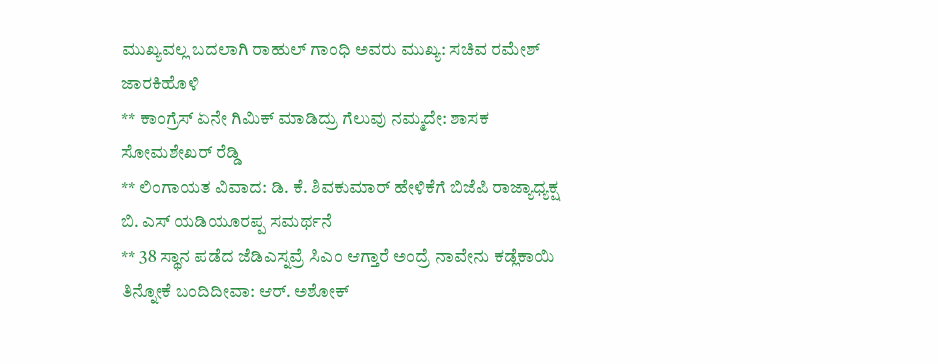ಮುಖ್ಯವಲ್ಲ ಬದಲಾಗಿ ರಾಹುಲ್ ಗಾಂಧಿ ಅವರು ಮುಖ್ಯ: ಸಚಿವ ರಮೇಶ್ ಜಾರಕಿಹೊಳಿ
** ಕಾಂಗ್ರೆಸ್ ಏನೇ ಗಿಮಿಕ್ ಮಾಡಿದ್ರು ಗೆಲುವು ನಮ್ಮದೇ: ಶಾಸಕ ಸೋಮಶೇಖರ್ ರೆಡ್ಡಿ
** ಲಿಂಗಾಯತ ವಿವಾದ: ಡಿ. ಕೆ. ಶಿವಕುಮಾರ್ ಹೇಳಿಕೆಗೆ ಬಿಜೆಪಿ ರಾಜ್ಯಾಧ್ಯಕ್ಷ ಬಿ. ಎಸ್ ಯಡಿಯೂರಪ್ಪ ಸಮರ್ಥನೆ
** 38 ಸ್ಥಾನ ಪಡೆದ ಜೆಡಿಎಸ್ನವ್ರೆ ಸಿಎಂ ಆಗ್ತಾರೆ ಅಂದ್ರೆ ನಾವೇನು ಕಡ್ಲೆಕಾಯಿ ತಿನ್ನೋಕೆ ಬಂದಿದೀವಾ: ಆರ್. ಅಶೋಕ್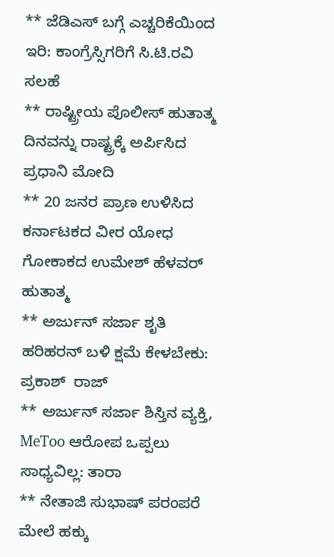** ಜೆಡಿಎಸ್ ಬಗ್ಗೆ ಎಚ್ಚರಿಕೆಯಿಂದ ಇರಿ: ಕಾಂಗ್ರೆಸ್ಸಿಗರಿಗೆ ಸಿ.ಟಿ.ರವಿ ಸಲಹೆ
** ರಾಷ್ಟ್ರೀಯ ಪೊಲೀಸ್ ಹುತಾತ್ಮ ದಿನವನ್ನು ರಾಷ್ಟ್ರಕ್ಕೆ ಅರ್ಪಿಸಿದ ಪ್ರಧಾನಿ ಮೋದಿ
** 20 ಜನರ ಪ್ರಾಣ ಉಳಿಸಿದ ಕರ್ನಾಟಕದ ವೀರ ಯೋಧ ಗೋಕಾಕದ ಉಮೇಶ್ ಹೆಳವರ್ ಹುತಾತ್ಮ
** ಅರ್ಜುನ್ ಸರ್ಜಾ ಶೃತಿ ಹರಿಹರನ್ ಬಳಿ ಕ್ಷಮೆ ಕೇಳಬೇಕು: ಪ್ರಕಾಶ್  ರಾಜ್
** ಅರ್ಜುನ್ ಸರ್ಜಾ ಶಿಸ್ತಿನ ವ್ಯಕ್ತಿ, MeToo ಆರೋಪ ಒಪ್ಪಲು ಸಾಧ್ಯವಿಲ್ಲ: ತಾರಾ
** ನೇತಾಜಿ ಸುಭಾಷ್ ಪರಂಪರೆ ಮೇಲೆ ಹಕ್ಕು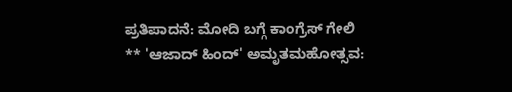ಪ್ರತಿಪಾದನೆ: ಮೋದಿ ಬಗ್ಗೆ ಕಾಂಗ್ರೆಸ್ ಗೇಲಿ
** 'ಆಜಾದ್ ಹಿಂದ್' ಅಮೃತಮಹೋತ್ಸವ: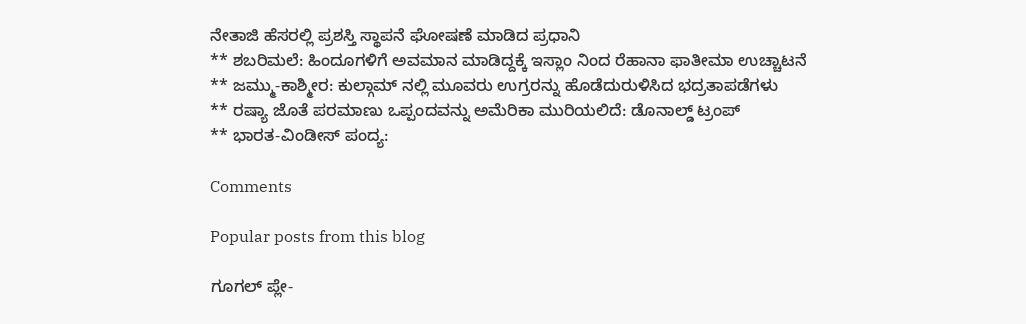ನೇತಾಜಿ ಹೆಸರಲ್ಲಿ ಪ್ರಶಸ್ತಿ ಸ್ಥಾಪನೆ ಘೋಷಣೆ ಮಾಡಿದ ಪ್ರಧಾನಿ
** ಶಬರಿಮಲೆ: ಹಿಂದೂಗಳಿಗೆ ಅವಮಾನ ಮಾಡಿದ್ದಕ್ಕೆ ಇಸ್ಲಾಂ ನಿಂದ ರೆಹಾನಾ ಫಾತೀಮಾ ಉಚ್ಚಾಟನೆ
** ಜಮ್ಮು-ಕಾಶ್ಮೀರ: ಕುಲ್ಗಾಮ್ ನಲ್ಲಿ ಮೂವರು ಉಗ್ರರನ್ನು ಹೊಡೆದುರುಳಿಸಿದ ಭದ್ರತಾಪಡೆಗಳು
** ರಷ್ಯಾ ಜೊತೆ ಪರಮಾಣು ಒಪ್ಪಂದವನ್ನು ಅಮೆರಿಕಾ ಮುರಿಯಲಿದೆ: ಡೊನಾಲ್ಡ್ ಟ್ರಂಪ್
** ಭಾರತ-ವಿಂಡೀಸ್ ಪಂದ್ಯ:

Comments

Popular posts from this blog

ಗೂಗಲ್ ಪ್ಲೇ-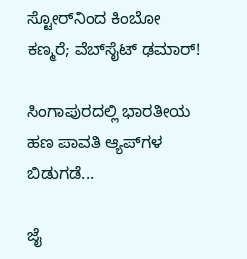ಸ್ಟೋರ್‌ನಿಂದ ಕಿಂಬೋ ಕಣ್ಮರೆ; ವೆಬ್‌ಸೈಟ್ ಢಮಾರ್!

ಸಿಂಗಾಪುರದಲ್ಲಿ ಭಾರತೀಯ ಹಣ ಪಾವತಿ ಆ್ಯಪ್‌ಗಳ ಬಿಡುಗಡೆ...

ಜೈ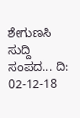ಶೇಗುಣಸಿ ಸುದ್ದಿ ಸಂಪದ... ದಿ: 02-12-18